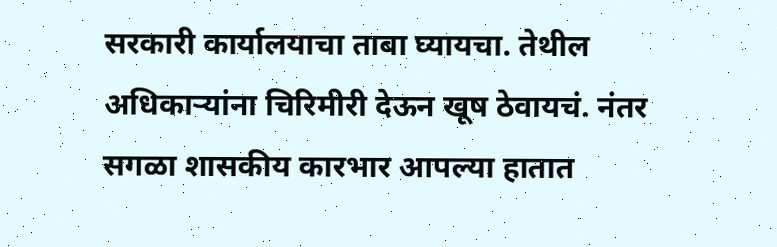सरकारी कार्यालयाचा ताबा घ्यायचा. तेथील अधिकाऱ्यांना चिरिमीरी देऊन खूष ठेवायचं. नंतर सगळा शासकीय कारभार आपल्या हातात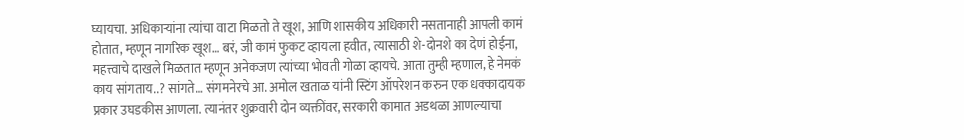घ्यायचा. अधिकाऱ्यांना त्यांचा वाटा मिळतो ते खूश, आणि शासकीय अधिकारी नसतानाही आपली कामं होतात, म्हणून नागरिक खूश… बरं, जी कामं फुकट व्हायला हवीत, त्यासाठी शे-दोनशे का देणं होईना, महत्त्वाचे दाखले मिळतात म्हणून अनेकजण त्यांच्या भोवती गोळा व्हायचे. आता तुम्ही म्हणाल, हे नेमकं काय सांगताय..? सांगते… संगमनेरचे आ. अमोल खताळ यांनी स्टिंग ऑपरेशन करुन एक धक्कादायक प्रकार उघडकीस आणला. त्यानंतर शुक्रवारी दोन व्यक्तींवर, सरकारी कामात अडथळा आणल्याचा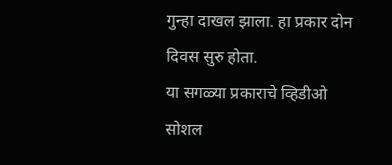गुन्हा दाखल झाला. हा प्रकार दोन दिवस सुरु होता.
या सगळ्या प्रकाराचे व्हिडीओ सोशल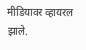मीडियावर व्हायरल झाले.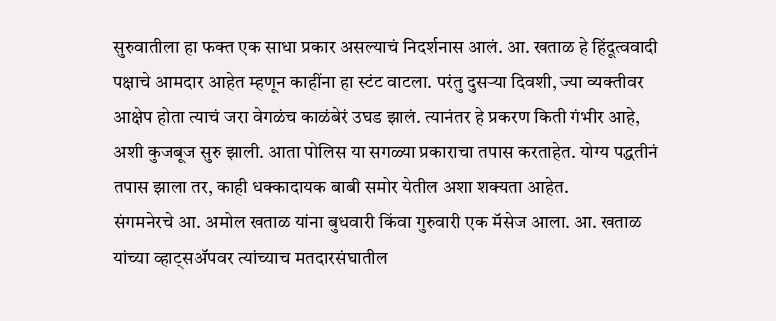सुरुवातीला हा फक्त एक साधा प्रकार असल्याचं निदर्शनास आलं. आ. खताळ हे हिंदूत्ववादी पक्षाचे आमदार आहेत म्हणून काहींना हा स्टंट वाटला. परंतु दुसऱ्या दिवशी, ज्या व्यक्तीवर आक्षेप होता त्याचं जरा वेगळंच काळंबेरं उघड झालं. त्यानंतर हे प्रकरण किती गंभीर आहे, अशी कुजबूज सुरु झाली. आता पोलिस या सगळ्या प्रकाराचा तपास करताहेत. योग्य पद्धतीनं तपास झाला तर, काही धक्कादायक बाबी समोर येतील अशा शक्यता आहेत.
संगमनेरचे आ. अमोल खताळ यांना बुधवारी किंवा गुरुवारी एक मॅसेज आला. आ. खताळ यांच्या व्हाट्सॲपवर त्यांच्याच मतदारसंघातील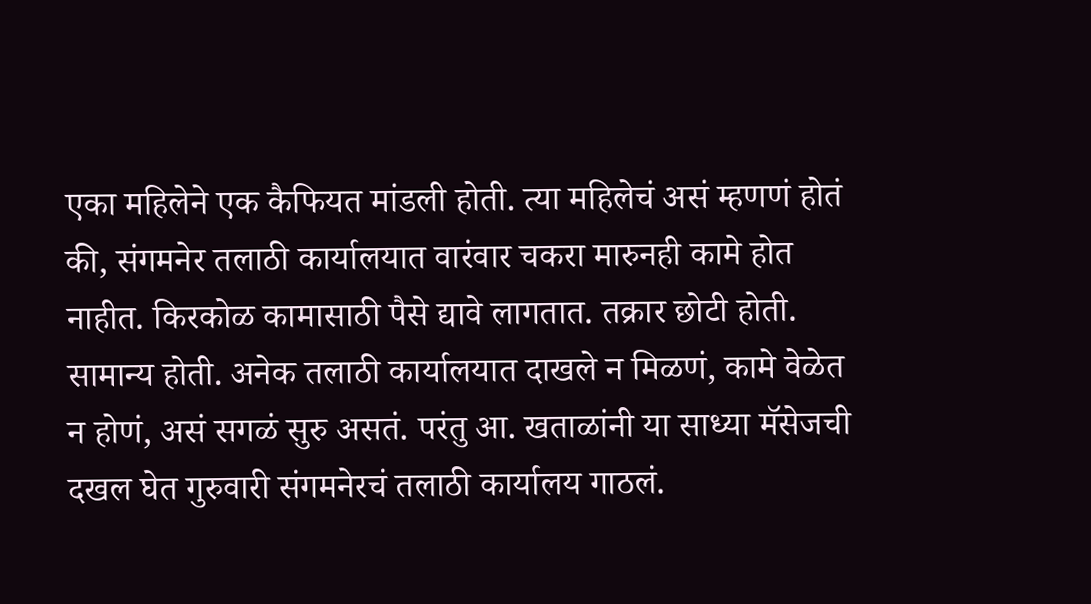एका महिलेने एक कैफियत मांडली होती. त्या महिलेचं असं म्हणणं होतं की, संगमनेर तलाठी कार्यालयात वारंवार चकरा मारुनही कामे होत नाहीत. किरकोळ कामासाठी पैसे द्यावे लागतात. तक्रार छोटी होती. सामान्य होती. अनेक तलाठी कार्यालयात दाखले न मिळणं, कामे वेळेत न होणं, असं सगळं सुरु असतं. परंतु आ. खताळांनी या साध्या मॅसेजची दखल घेत गुरुवारी संगमनेरचं तलाठी कार्यालय गाठलं.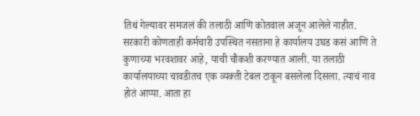तिथं गेल्यावर समजलं की तलाठी आणि कोतवाल अजून आलेले नाहीत.
सरकारी कोणताही कर्मचारी उपस्थित नसताना हे कार्यालय उघड कसं आणि ते कुणाच्या भरवशावर आहे, याची चौकशी करण्यात आली. या तलाठी कार्यालयाच्या चावडीतच एक व्यक्ती टेबल टाकून बसलेला दिसला. त्याचं नाव होतं आप्पा. आता हा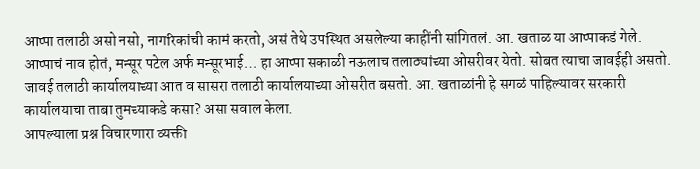आप्पा तलाठी असो नसो, नागरिकांची कामं करतो, असं तेथे उपस्थित असलेल्या काहींनी सांगितलं. आ. खताळ या आप्पाकडं गेले. आप्पाचं नाव होतं, मन्सूर पटेल अर्फ मन्सूरभाई… हा आप्पा सकाळी नऊलाच तलाठ्यांच्या ओसरीवर येतो. सोबत त्याचा जावईही असतो. जावई तलाठी कार्यालयाच्या आत व सासरा तलाठी कार्यालयाच्या ओसरीत बसतो. आ. खताळांनी हे सगळं पाहिल्यावर सरकारी कार्यालयाचा ताबा तुमच्याकडे कसा? असा सवाल केला.
आपल्याला प्रश्न विचारणारा व्यक्ती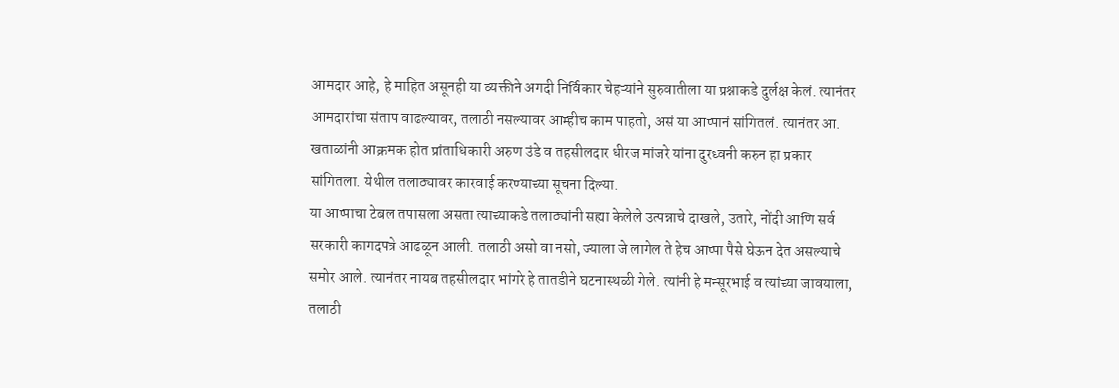आमदार आहे, हे माहित असूनही या व्यक्तीने अगदी निर्विकार चेहऱ्यांने सुरुवातीला या प्रश्नाकडे दुर्लक्ष केलं. त्यानंतर आमदारांचा संताप वाढल्यावर, तलाठी नसल्यावर आम्हीच काम पाहतो, असं या आप्पानं सांगितलं. त्यानंतर आ. खताळांनी आक्रमक होत प्रांताधिकारी अरुण उंडे व तहसीलदार धीरज मांजरे यांना दुरध्वनी करुन हा प्रकार सांगितला. येथील तलाठ्यावर कारवाई करण्याच्या सूचना दिल्या.
या आप्पाचा टेबल तपासला असता त्याच्याकडे तलाठ्यांनी सह्या केलेले उत्पन्नाचे दाखले, उतारे, नोंदी आणि सर्व सरकारी कागदपत्रे आढळून आली. तलाठी असो वा नसो, ज्याला जे लागेल ते हेच आप्पा पैसे घेऊन देत असल्याचे समोर आले. त्यानंतर नायब तहसीलदार भांगरे हे तातडीने घटनास्थळी गेले. त्यांनी हे मन्सूरभाई व त्यांच्या जावयाला, तलाठी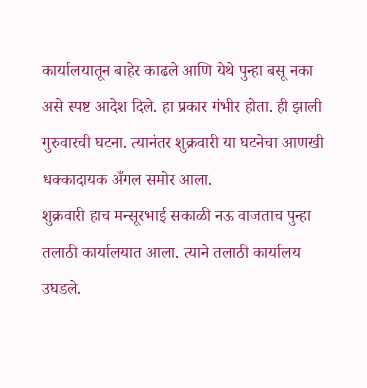कार्यालयातून बाहेर काढले आणि येथे पुन्हा बसू नका असे स्पष्ट आदेश दिले. हा प्रकार गंभीर होता. ही झाली गुरुवारची घटना. त्यानंतर शुक्रवारी या घटनेचा आणखी धक्कादायक अँगल समोर आला.
शुक्रवारी हाच मन्सूरभाई सकाळी नऊ वाजताच पुन्हा तलाठी कार्यालयात आला. त्याने तलाठी कार्यालय उघडले.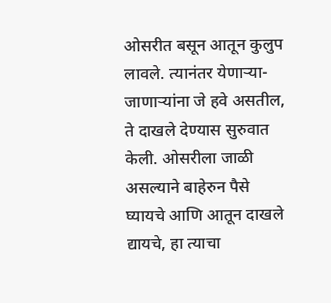ओसरीत बसून आतून कुलुप लावले. त्यानंतर येणाऱ्या-जाणाऱ्यांना जे हवे असतील, ते दाखले देण्यास सुरुवात केली. ओसरीला जाळी असल्याने बाहेरुन पैसे घ्यायचे आणि आतून दाखले द्यायचे, हा त्याचा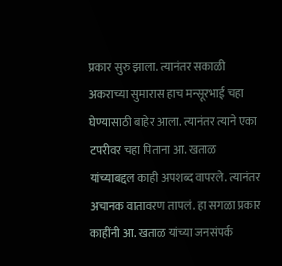प्रकार सुरु झाला. त्यानंतर सकाळी अकराच्या सुमारास हाच मन्सूरभाई चहा घेण्यासाठी बाहेर आला. त्यानंतर त्याने एका टपरीवर चहा पिताना आ. खताळ यांच्याबद्दल काही अपशब्द वापरले. त्यानंतर अचानक वातावरण तापलं. हा सगळा प्रकार काहींनी आ. खताळ यांच्या जनसंपर्क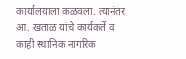कार्यालयाला कळवला. त्यानंतर आ. खताळ यांचे कार्यकर्ते व काही स्थानिक नागरिक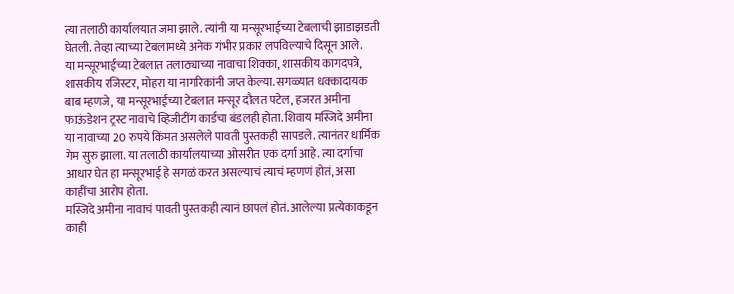त्या तलाठी कार्यालयात जमा झाले. त्यांनी या मन्सूरभाईच्या टेबलाची झाडाझडती घेतली. तेव्हा त्याच्या टेबलामध्ये अनेक गंभीर प्रकार लपविल्याचे दिसून आले.
या मन्सूरभाईच्या टेबलात तलाठ्याच्या नावाचा शिक्का, शासकीय कागदपत्रे, शासकीय रजिस्टर, मोहरा या नागरिकांनी जप्त केल्या. सगळ्यात धक्कादायक बाब म्हणजे, या मन्सूरभाईच्या टेबलात मन्सूर दौलत पटेल, हजरत अमीना फाऊंडेशन ट्रस्ट नावाचे व्हिजीटींग कार्डचा बंडलही होता. शिवाय मस्जिदे अमीना या नावाच्या 20 रुपये किंमत असलेले पावती पुस्तकही सापडले. त्यानंतर धार्मिक गेम सुरु झाला. या तलाठी कार्यालयाच्या ओसरीत एक दर्गा आहे. त्या दर्गाचा आधार घेत हा मन्सूरभाई हे सगळं करत असल्याचं त्याचं म्हणणं होतं, असा काहींचा आरोप होता.
मस्जिदे अमीना नावाचं पावती पुस्तकही त्यानं छापलं होतं. आलेल्या प्रत्येकाकडून काही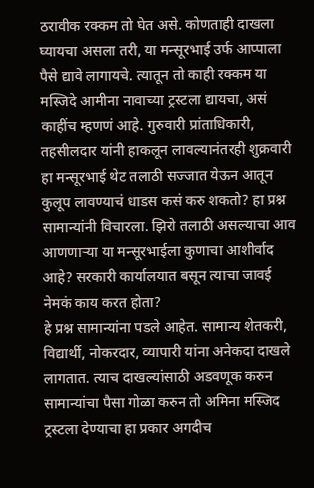ठरावीक रक्कम तो घेत असे. कोणताही दाखला घ्यायचा असला तरी, या मन्सूरभाई उर्फ आप्पाला पैसे द्यावे लागायचे. त्यातून तो काही रक्कम या मस्जिदे आमीना नावाच्या ट्रस्टला द्यायचा, असं काहींच म्हणणं आहे. गुरुवारी प्रांताधिकारी, तहसीलदार यांनी हाकलून लावल्यानंतरही शुक्रवारी हा मन्सूरभाई थेट तलाठी सज्जात येऊन आतून कुलूप लावण्याचं धाडस कसं करु शकतो? हा प्रश्न सामान्यांनी विचारला. झिरो तलाठी असल्याचा आव आणणाऱ्या या मन्सूरभाईला कुणाचा आशीर्वाद आहे? सरकारी कार्यालयात बसून त्याचा जावई नेमकं काय करत होता?
हे प्रश्न सामान्यांना पडले आहेत. सामान्य शेतकरी, विद्यार्थी, नोकरदार, व्यापारी यांना अनेकदा दाखले लागतात. त्याच दाखल्यांसाठी अडवणूक करुन सामान्यांचा पैसा गोळा करुन तो अमिना मस्जिद ट्रस्टला देण्याचा हा प्रकार अगदीच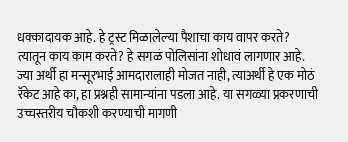धक्कादायक आहे. हे ट्रस्ट मिळालेल्या पैशाचा काय वापर करते? त्यातून काय काम करते? हे सगळं पोलिसांना शोधावं लागणार आहे. ज्या अर्थी हा मन्सूरभाई आमदारालाही मोजत नाही, त्याअर्थी हे एक मोठं रॅकेट आहे का, हा प्रश्नही सामान्यांना पडला आहे. या सगळ्या प्रकरणाची उच्चस्तरीय चौकशी करण्याची मागणी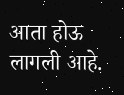आता होऊ लागली आहे.